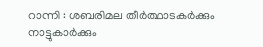റാന്നി : ശബരിമല തീർത്ഥാടകർക്കും നാട്ടുകാർക്കും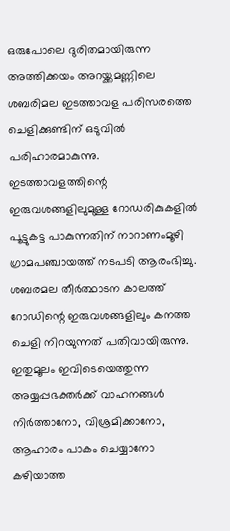ഒരുപോലെ ദുരിതമായിരുന്ന അത്തിക്കയം അറയ്ക്കമണ്ണിലെ ശബരിമല ഇടത്താവള പരിസരത്തെ ചെളിക്കുണ്ടിന് ഒടുവിൽ പരിഹാരമാകുന്നു. ഇടത്താവളത്തിന്റെ ഇരുവശങ്ങളിലുമുള്ള റോഡരികുകളിൽ പൂട്ടുകട്ട പാകുന്നതിന് നാറാണംമൂഴി ഗ്രാമപഞ്ചായത്ത് നടപടി ആരംഭിച്ചു. ശബരമല തീർത്ഥാടന കാലത്ത് റോഡിന്റെ ഇരുവശങ്ങളിലും കനത്ത ചെളി നിറയുന്നത് പതിവായിരുന്നു. ഇതുമൂലം ഇവിടെയെത്തുന്ന അയ്യപ്പഭക്തർക്ക് വാഹനങ്ങൾ നിർത്താനോ, വിശ്രമിക്കാനോ, ആഹാരം പാകം ചെയ്യാനോ കഴിയാത്ത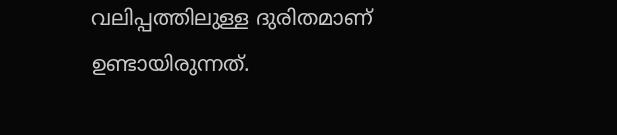വലിപ്പത്തിലുള്ള ദുരിതമാണ് ഉണ്ടായിരുന്നത്.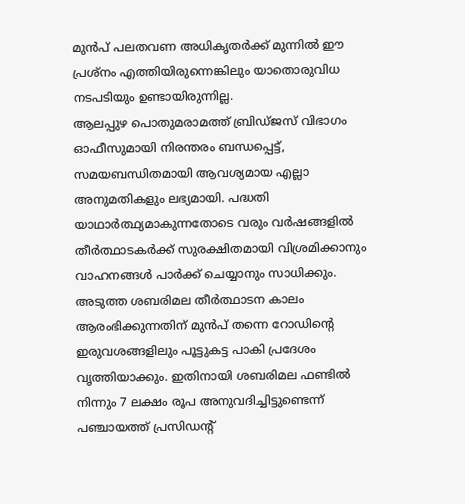മുൻപ് പലതവണ അധികൃതർക്ക് മുന്നിൽ ഈ പ്രശ്നം എത്തിയിരുന്നെങ്കിലും യാതൊരുവിധ നടപടിയും ഉണ്ടായിരുന്നില്ല.
ആലപ്പുഴ പൊതുമരാമത്ത് ബ്രിഡ്ജസ് വിഭാഗം ഓഫീസുമായി നിരന്തരം ബന്ധപ്പെട്ട്, സമയബന്ധിതമായി ആവശ്യമായ എല്ലാ അനുമതികളും ലഭ്യമായി. പദ്ധതി യാഥാർത്ഥ്യമാകുന്നതോടെ വരും വർഷങ്ങളിൽ തീർത്ഥാടകർക്ക് സുരക്ഷിതമായി വിശ്രമിക്കാനും വാഹനങ്ങൾ പാർക്ക് ചെയ്യാനും സാധിക്കും. അടുത്ത ശബരിമല തീർത്ഥാടന കാലം ആരംഭിക്കുന്നതിന് മുൻപ് തന്നെ റോഡിന്റെ ഇരുവശങ്ങളിലും പൂട്ടുകട്ട പാകി പ്രദേശം വൃത്തിയാക്കും. ഇതിനായി ശബരിമല ഫണ്ടിൽ നിന്നും 7 ലക്ഷം രൂപ അനുവദിച്ചിട്ടുണ്ടെന്ന് പഞ്ചായത്ത് പ്രസിഡന്റ്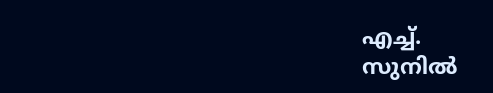എച്ച്.
സുനിൽ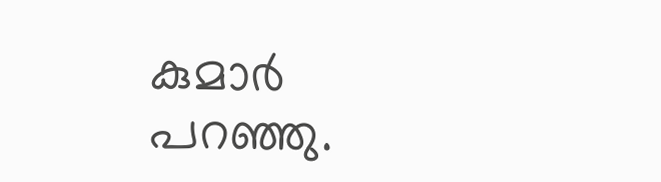കുമാർ പറഞ്ഞു.